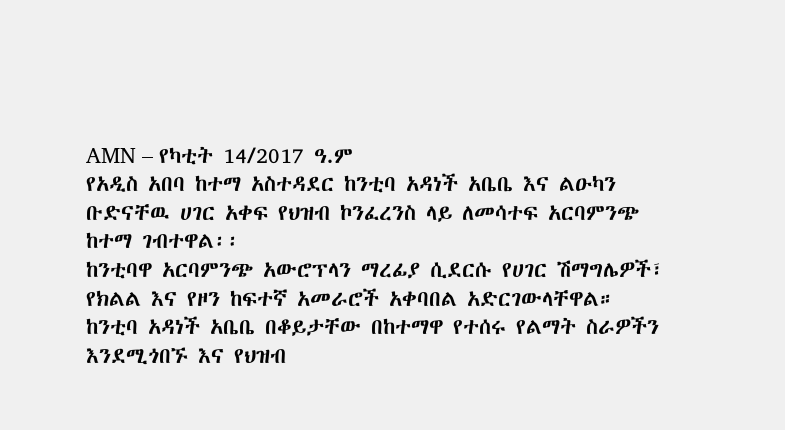AMN – የካቲት 14/2017 ዓ.ም
የአዲስ አበባ ከተማ አስተዳደር ከንቲባ አዳነች አቤቤ እና ልዑካን ቡድናቸዉ ሀገር አቀፍ የህዝብ ኮንፈረንስ ላይ ለመሳተፍ አርባምንጭ ከተማ ገብተዋል፡፡
ከንቲባዋ አርባምንጭ አውሮፕላን ማረፊያ ሲደርሱ የሀገር ሽማግሌዎች፣ የክልል እና የዞን ከፍተኛ አመራሮች አቀባበል አድርገውላቸዋል።
ከንቲባ አዳነች አቤቤ በቆይታቸው በከተማዋ የተሰሩ የልማት ስራዎችን እንደሚጎበኙ እና የህዝብ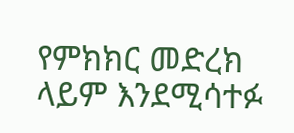የምክክር መድረክ ላይም እንደሚሳተፉ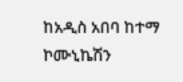ከአዲስ አበባ ከተማ ኮሙኒኬሽን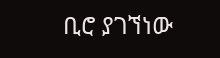ቢሮ ያገኘነው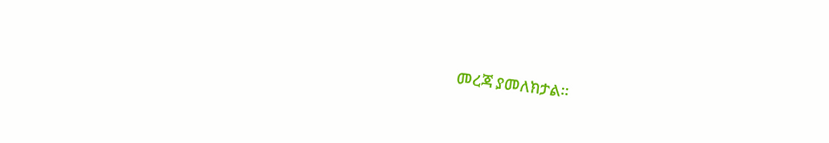መረጃ ያመለክታል።